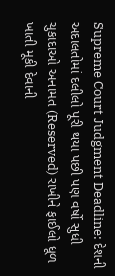Supreme Court Judgment Deadline: દેશની અદાલતોમાં દલીલો પૂરી થયા પછી પણ વર્ષો સુધી ચુકાદાઓ અનામત (Reserved) રાખીને ફાઈલો ધૂળ ખાતી મૂકી દેવાની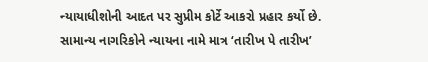ન્યાયાધીશોની આદત પર સુપ્રીમ કોર્ટે આકરો પ્રહાર કર્યો છે. સામાન્ય નાગરિકોને ન્યાયના નામે માત્ર ‘તારીખ પે તારીખ’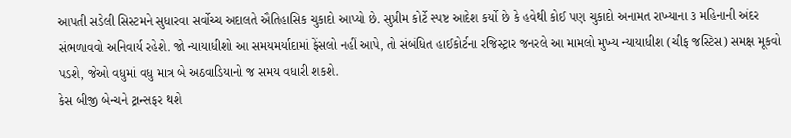આપતી સડેલી સિસ્ટમને સુધારવા સર્વોચ્ચ અદાલતે ઐતિહાસિક ચુકાદો આપ્યો છે. સુપ્રીમ કોર્ટે સ્પષ્ટ આદેશ કર્યો છે કે હવેથી કોઈ પણ ચુકાદો અનામત રાખ્યાના ૩ મહિનાની અંદર સંભળાવવો અનિવાર્ય રહેશે. જો ન્યાયાધીશો આ સમયમર્યાદામાં ફેંસલો નહીં આપે, તો સંબંધિત હાઈકોર્ટના રજિસ્ટ્રાર જનરલે આ મામલો મુખ્ય ન્યાયાધીશ (ચીફ જસ્ટિસ) સમક્ષ મૂકવો પડશે, જેઓ વધુમાં વધુ માત્ર બે અઠવાડિયાનો જ સમય વધારી શકશે.
કેસ બીજી બેન્ચને ટ્રાન્સફર થશે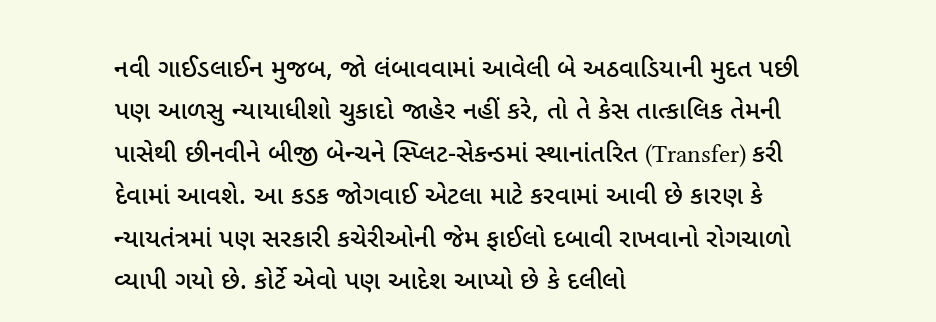નવી ગાઈડલાઈન મુજબ, જો લંબાવવામાં આવેલી બે અઠવાડિયાની મુદત પછી પણ આળસુ ન્યાયાધીશો ચુકાદો જાહેર નહીં કરે, તો તે કેસ તાત્કાલિક તેમની પાસેથી છીનવીને બીજી બેન્ચને સ્પ્લિટ-સેકન્ડમાં સ્થાનાંતરિત (Transfer) કરી દેવામાં આવશે. આ કડક જોગવાઈ એટલા માટે કરવામાં આવી છે કારણ કે ન્યાયતંત્રમાં પણ સરકારી કચેરીઓની જેમ ફાઈલો દબાવી રાખવાનો રોગચાળો વ્યાપી ગયો છે. કોર્ટે એવો પણ આદેશ આપ્યો છે કે દલીલો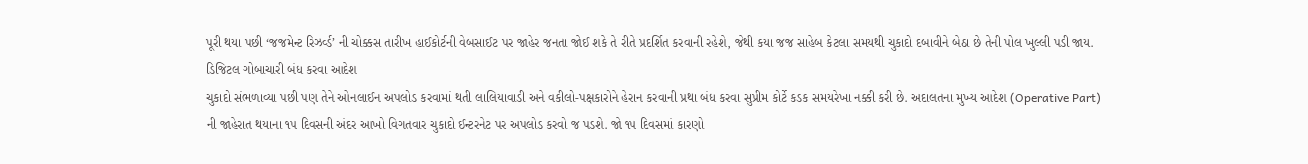પૂરી થયા પછી ‘જજમેન્ટ રિઝર્વ્ડ’ ની ચોક્કસ તારીખ હાઈકોર્ટની વેબસાઈટ પર જાહેર જનતા જોઈ શકે તે રીતે પ્રદર્શિત કરવાની રહેશે, જેથી કયા જજ સાહેબ કેટલા સમયથી ચુકાદો દબાવીને બેઠા છે તેની પોલ ખુલ્લી પડી જાય.
ડિજિટલ ગોબાચારી બંધ કરવા આદેશ
ચુકાદો સંભળાવ્યા પછી પણ તેને ઓનલાઈન અપલોડ કરવામાં થતી લાલિયાવાડી અને વકીલો-પક્ષકારોને હેરાન કરવાની પ્રથા બંધ કરવા સુપ્રીમ કોર્ટે કડક સમયરેખા નક્કી કરી છે. અદાલતના મુખ્ય આદેશ (Operative Part) ની જાહેરાત થયાના ૧૫ દિવસની અંદર આખો વિગતવાર ચુકાદો ઈન્ટરનેટ પર અપલોડ કરવો જ પડશે. જો ૧૫ દિવસમાં કારણો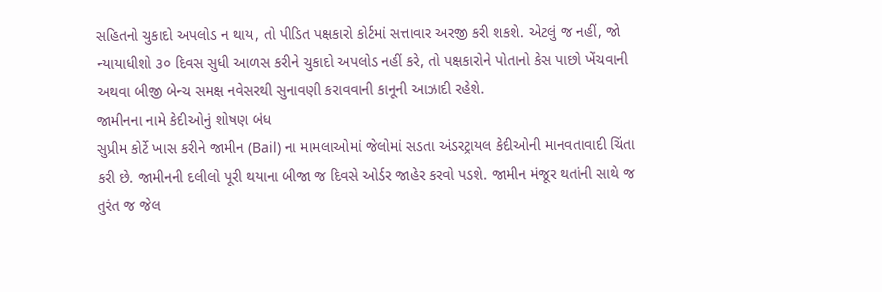સહિતનો ચુકાદો અપલોડ ન થાય, તો પીડિત પક્ષકારો કોર્ટમાં સત્તાવાર અરજી કરી શકશે. એટલું જ નહીં, જો ન્યાયાધીશો ૩૦ દિવસ સુધી આળસ કરીને ચુકાદો અપલોડ નહીં કરે, તો પક્ષકારોને પોતાનો કેસ પાછો ખેંચવાની અથવા બીજી બેન્ચ સમક્ષ નવેસરથી સુનાવણી કરાવવાની કાનૂની આઝાદી રહેશે.
જામીનના નામે કેદીઓનું શોષણ બંધ
સુપ્રીમ કોર્ટે ખાસ કરીને જામીન (Bail) ના મામલાઓમાં જેલોમાં સડતા અંડરટ્રાયલ કેદીઓની માનવતાવાદી ચિંતા કરી છે. જામીનની દલીલો પૂરી થયાના બીજા જ દિવસે ઓર્ડર જાહેર કરવો પડશે. જામીન મંજૂર થતાંની સાથે જ તુરંત જ જેલ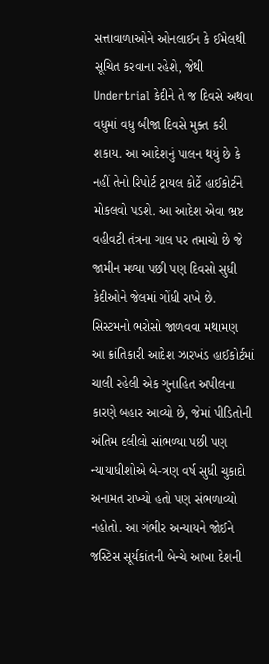સત્તાવાળાઓને ઓનલાઈન કે ઈમેલથી સૂચિત કરવાના રહેશે, જેથી Undertrial કેદીને તે જ દિવસે અથવા વધુમાં વધુ બીજા દિવસે મુક્ત કરી શકાય. આ આદેશનું પાલન થયું છે કે નહીં તેનો રિપોર્ટ ટ્રાયલ કોર્ટે હાઈકોર્ટને મોકલવો પડશે. આ આદેશ એવા ભ્રષ્ટ વહીવટી તંત્રના ગાલ પર તમાચો છે જે જામીન મળ્યા પછી પણ દિવસો સુધી કેદીઓને જેલમાં ગોંધી રાખે છે.
સિસ્ટમનો ભરોસો જાળવવા મથામણ
આ ક્રાંતિકારી આદેશ ઝારખંડ હાઈકોર્ટમાં ચાલી રહેલી એક ગુનાહિત અપીલના કારણે બહાર આવ્યો છે, જેમાં પીડિતોની અંતિમ દલીલો સાંભળ્યા પછી પણ ન્યાયાધીશોએ બે-ત્રણ વર્ષ સુધી ચુકાદો અનામત રાખ્યો હતો પણ સંભળાવ્યો નહોતો. આ ગંભીર અન્યાયને જોઈને જસ્ટિસ સૂર્યકાંતની બેન્ચે આખા દેશની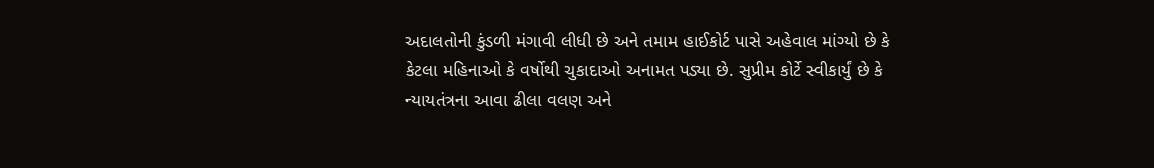અદાલતોની કુંડળી મંગાવી લીધી છે અને તમામ હાઈકોર્ટ પાસે અહેવાલ માંગ્યો છે કે કેટલા મહિનાઓ કે વર્ષોથી ચુકાદાઓ અનામત પડ્યા છે. સુપ્રીમ કોર્ટે સ્વીકાર્યું છે કે ન્યાયતંત્રના આવા ઢીલા વલણ અને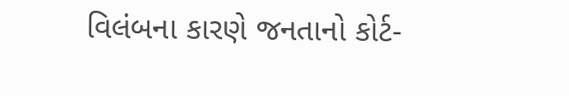વિલંબના કારણે જનતાનો કોર્ટ-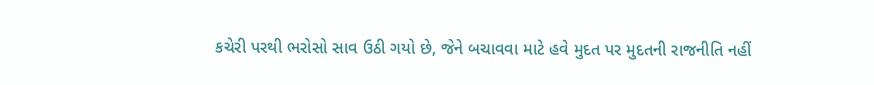કચેરી પરથી ભરોસો સાવ ઉઠી ગયો છે, જેને બચાવવા માટે હવે મુદત પર મુદતની રાજનીતિ નહીં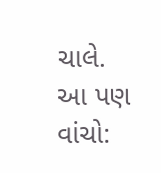ચાલે.
આ પણ વાંચો: